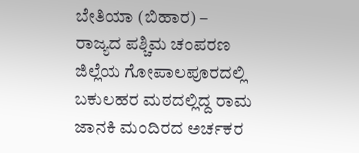ಬೇತಿಯಾ (ಬಿಹಾರ) – ರಾಜ್ಯದ ಪಶ್ಚಿಮ ಚಂಪರಣ ಜಿಲ್ಲೆಯ ಗೋಪಾಲಪೂರದಲ್ಲಿ ಬಕುಲಹರ ಮಠದಲ್ಲಿದ್ದ ರಾಮ ಜಾನಕಿ ಮಂದಿರದ ಅರ್ಚಕರ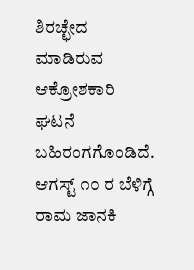ಶಿರಚ್ಛೇದ ಮಾಡಿರುವ ಆಕ್ರೋಶಕಾರಿ ಘಟನೆ ಬಹಿರಂಗಗೊಂಡಿದೆ. ಆಗಸ್ಟ್ ೧೦ ರ ಬೆಳಿಗ್ಗೆ ರಾಮ ಜಾನಕಿ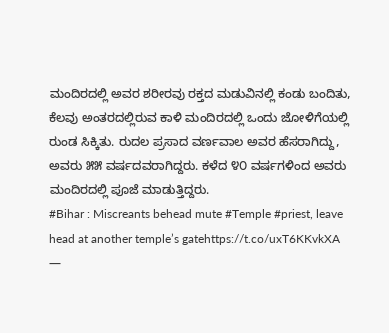ಮಂದಿರದಲ್ಲಿ ಅವರ ಶರೀರವು ರಕ್ತದ ಮಡುವಿನಲ್ಲಿ ಕಂಡು ಬಂದಿತು, ಕೆಲವು ಅಂತರದಲ್ಲಿರುವ ಕಾಳಿ ಮಂದಿರದಲ್ಲಿ ಒಂದು ಜೋಳಿಗೆಯಲ್ಲಿ ರುಂಡ ಸಿಕ್ಕಿತು. ರುದಲ ಪ್ರಸಾದ ವರ್ಣವಾಲ ಅವರ ಹೆಸರಾಗಿದ್ದು, ಅವರು ೫೫ ವರ್ಷದವರಾಗಿದ್ದರು. ಕಳೆದ ೪೦ ವರ್ಷಗಳಿಂದ ಅವರು ಮಂದಿರದಲ್ಲಿ ಪೂಜೆ ಮಾಡುತ್ತಿದ್ದರು.
#Bihar : Miscreants behead mute #Temple #priest, leave head at another temple’s gatehttps://t.co/uxT6KKvkXA
—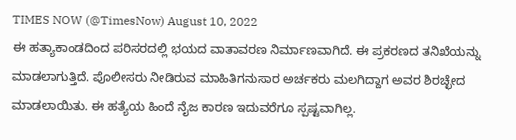TIMES NOW (@TimesNow) August 10, 2022
ಈ ಹತ್ಯಾಕಾಂಡದಿಂದ ಪರಿಸರದಲ್ಲಿ ಭಯದ ವಾತಾವರಣ ನಿರ್ಮಾಣವಾಗಿದೆ. ಈ ಪ್ರಕರಣದ ತನಿಖೆಯನ್ನು ಮಾಡಲಾಗುತ್ತಿದೆ. ಪೊಲೀಸರು ನೀಡಿರುವ ಮಾಹಿತಿಗನುಸಾರ ಅರ್ಚಕರು ಮಲಗಿದ್ದಾಗ ಅವರ ಶಿರಚ್ಛೇದ ಮಾಡಲಾಯಿತು. ಈ ಹತ್ಯೆಯ ಹಿಂದೆ ನೈಜ ಕಾರಣ ಇದುವರೆಗೂ ಸ್ಪಷ್ಟವಾಗಿಲ್ಲ.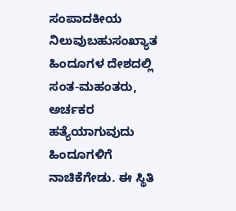ಸಂಪಾದಕೀಯ ನಿಲುವುಬಹುಸಂಖ್ಯಾತ ಹಿಂದೂಗಳ ದೇಶದಲ್ಲಿ ಸಂತ-ಮಹಂತರು, ಅರ್ಚಕರ ಹತ್ಯೆಯಾಗುವುದು ಹಿಂದೂಗಳಿಗೆ ನಾಚಿಕೆಗೇಡು. ಈ ಸ್ಥಿತಿ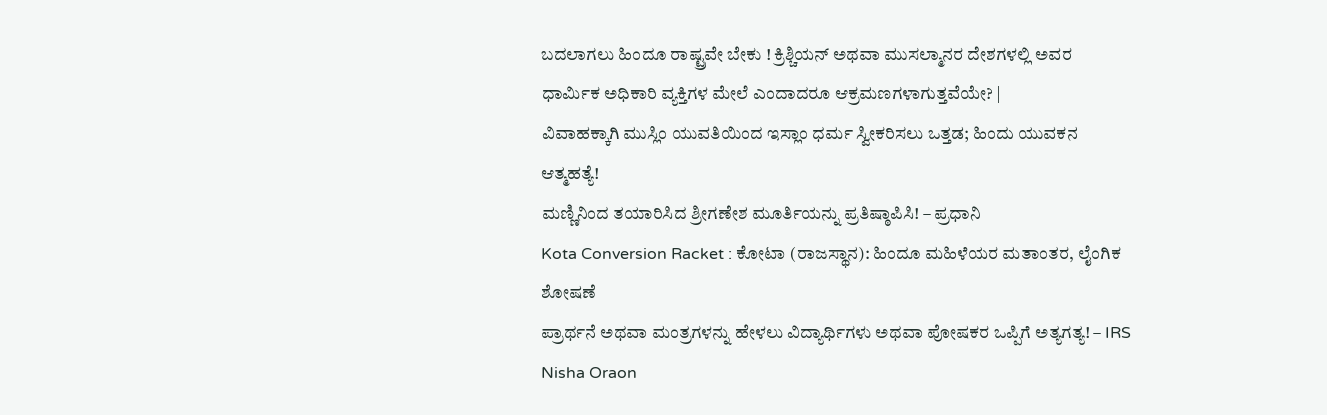ಬದಲಾಗಲು ಹಿಂದೂ ರಾಷ್ಟ್ರವೇ ಬೇಕು ! ಕ್ರಿಶ್ಚಿಯನ್ ಅಥವಾ ಮುಸಲ್ಮಾನರ ದೇಶಗಳಲ್ಲಿ ಅವರ ಧಾರ್ಮಿಕ ಅಧಿಕಾರಿ ವ್ಯಕ್ತಿಗಳ ಮೇಲೆ ಎಂದಾದರೂ ಆಕ್ರಮಣಗಳಾಗುತ್ತವೆಯೇ? |
ವಿವಾಹಕ್ಕಾಗಿ ಮುಸ್ಲಿಂ ಯುವತಿಯಿಂದ ಇಸ್ಲಾಂ ಧರ್ಮ ಸ್ವೀಕರಿಸಲು ಒತ್ತಡ; ಹಿಂದು ಯುವಕನ ಆತ್ಮಹತ್ಯೆ!
ಮಣ್ಣಿನಿಂದ ತಯಾರಿಸಿದ ಶ್ರೀಗಣೇಶ ಮೂರ್ತಿಯನ್ನು ಪ್ರತಿಷ್ಠಾಪಿಸಿ! – ಪ್ರಧಾನಿ
Kota Conversion Racket : ಕೋಟಾ (ರಾಜಸ್ಥಾನ): ಹಿಂದೂ ಮಹಿಳೆಯರ ಮತಾಂತರ, ಲೈಂಗಿಕ ಶೋಷಣೆ
ಪ್ರಾರ್ಥನೆ ಅಥವಾ ಮಂತ್ರಗಳನ್ನು ಹೇಳಲು ವಿದ್ಯಾರ್ಥಿಗಳು ಅಥವಾ ಪೋಷಕರ ಒಪ್ಪಿಗೆ ಅತ್ಯಗತ್ಯ! – IRS Nisha Oraon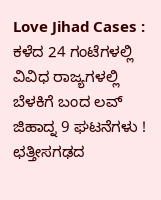Love Jihad Cases : ಕಳೆದ 24 ಗಂಟೆಗಳಲ್ಲಿ ವಿವಿಧ ರಾಜ್ಯಗಳಲ್ಲಿ ಬೆಳಕಿಗೆ ಬಂದ ಲವ್ ಜಿಹಾದ್ನ 9 ಘಟನೆಗಳು !
ಛತ್ತೀಸಗಢದ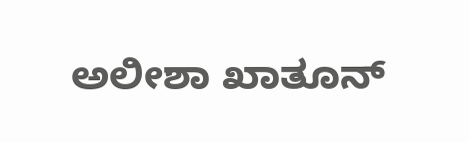ಅಲೀಶಾ ಖಾತೂನ್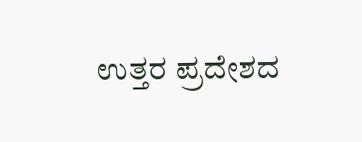ಉತ್ತರ ಪ್ರದೇಶದ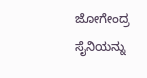ಜೋಗೇಂದ್ರ ಸೈನಿಯನ್ನು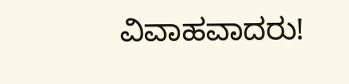ವಿವಾಹವಾದರು!